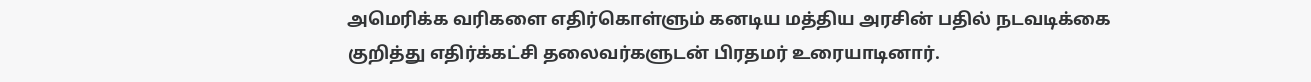அமெரிக்க வரிகளை எதிர்கொள்ளும் கனடிய மத்திய அரசின் பதில் நடவடிக்கை குறித்து எதிர்க்கட்சி தலைவர்களுடன் பிரதமர் உரையாடினார்.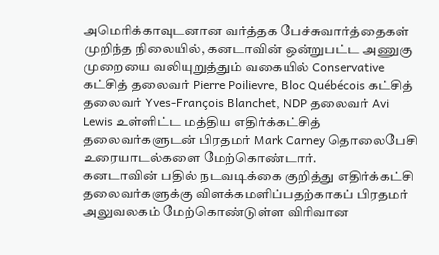அமெரிக்காவுடனான வர்த்தக பேச்சுவார்த்தைகள் முறிந்த நிலையில், கனடாவின் ஒன்றுபட்ட அணுகு முறையை வலியுறுத்தும் வகையில் Conservative கட்சித் தலைவர் Pierre Poilievre, Bloc Québécois கட்சித் தலைவர் Yves-François Blanchet, NDP தலைவர் Avi Lewis உள்ளிட்ட மத்திய எதிர்க்கட்சித் தலைவர்களுடன் பிரதமர் Mark Carney தொலைபேசி உரையாடல்களை மேற்கொண்டார்.
கனடாவின் பதில் நடவடிக்கை குறித்து எதிர்க்கட்சி தலைவர்களுக்கு விளக்கமளிப்பதற்காகப் பிரதமர் அலுவலகம் மேற்கொண்டுள்ள விரிவான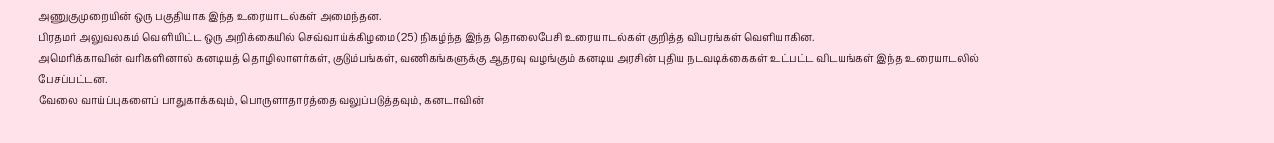அணுகுமுறையின் ஒரு பகுதியாக இந்த உரையாடல்கள் அமைந்தன.
பிரதமர் அலுவலகம் வெளியிட்ட ஒரு அறிக்கையில் செவ்வாய்க்கிழமை (25) நிகழ்ந்த இந்த தொலைபேசி உரையாடல்கள் குறித்த விபரங்கள் வெளியாகின.
அமெரிக்காவின் வரிகளினால் கனடியத் தொழிலாளர்கள், குடும்பங்கள், வணிகங்களுக்கு ஆதரவு வழங்கும் கனடிய அரசின் புதிய நடவடிக்கைகள் உட்பட்ட விடயங்கள் இந்த உரையாடலில் பேசப்பட்டன.
வேலை வாய்ப்புகளைப் பாதுகாக்கவும், பொருளாதாரத்தை வலுப்படுத்தவும், கனடாவின்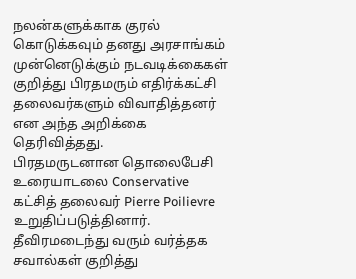நலன்களுக்காக குரல் கொடுக்கவும் தனது அரசாங்கம் முன்னெடுக்கும் நடவடிக்கைகள் குறித்து பிரதமரும் எதிர்க்கட்சி தலைவர்களும் விவாதித்தனர் என அந்த அறிக்கை தெரிவித்தது.
பிரதமருடனான தொலைபேசி உரையாடலை Conservative கட்சித் தலைவர் Pierre Poilievre உறுதிப்படுத்தினார்.
தீவிரமடைந்து வரும் வர்த்தக சவால்கள் குறித்து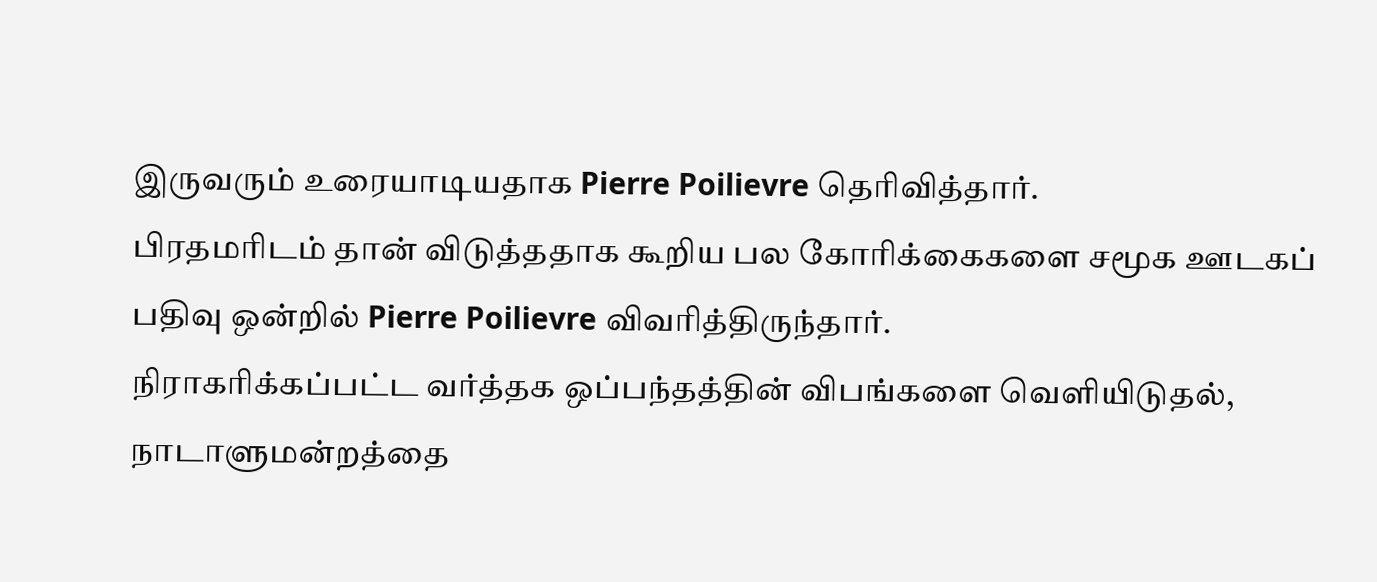இருவரும் உரையாடியதாக Pierre Poilievre தெரிவித்தார்.
பிரதமரிடம் தான் விடுத்ததாக கூறிய பல கோரிக்கைகளை சமூக ஊடகப் பதிவு ஒன்றில் Pierre Poilievre விவரித்திருந்தார்.
நிராகரிக்கப்பட்ட வர்த்தக ஒப்பந்தத்தின் விபங்களை வெளியிடுதல், நாடாளுமன்றத்தை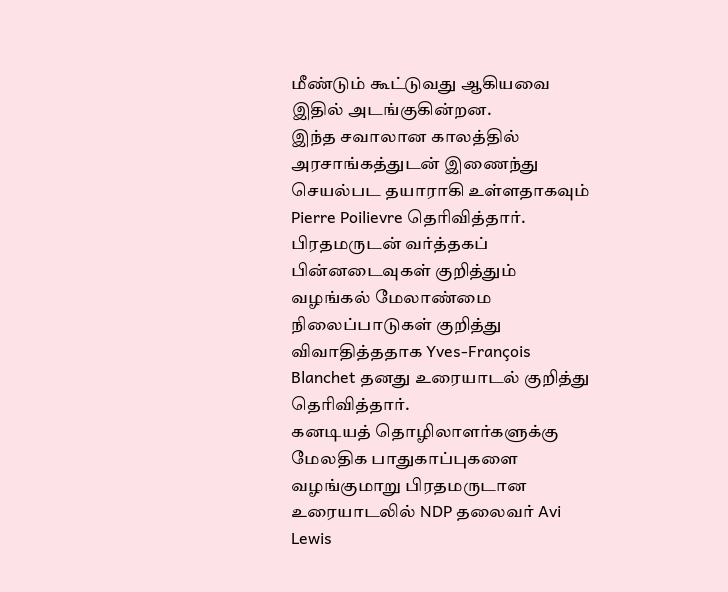மீண்டும் கூட்டுவது ஆகியவை இதில் அடங்குகின்றன.
இந்த சவாலான காலத்தில் அரசாங்கத்துடன் இணைந்து செயல்பட தயாராகி உள்ளதாகவும் Pierre Poilievre தெரிவித்தார்.
பிரதமருடன் வர்த்தகப் பின்னடைவுகள் குறித்தும் வழங்கல் மேலாண்மை நிலைப்பாடுகள் குறித்து விவாதித்ததாக Yves-François Blanchet தனது உரையாடல் குறித்து தெரிவித்தார்.
கனடியத் தொழிலாளர்களுக்கு மேலதிக பாதுகாப்புகளை வழங்குமாறு பிரதமருடான உரையாடலில் NDP தலைவர் Avi Lewis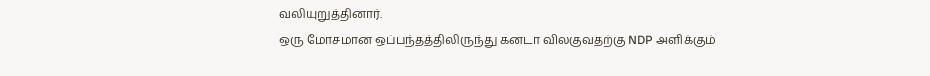வலியுறுத்தினார்.
ஒரு மோசமான ஒப்பந்தத்திலிருந்து கனடா விலகுவதற்கு NDP அளிக்கும்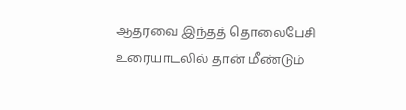ஆதரவை இந்தத் தொலைபேசி உரையாடலில் தான் மீண்டும்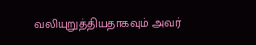வலியுறுத்தியதாகவும் அவர்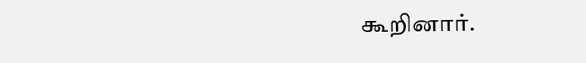கூறினார்.